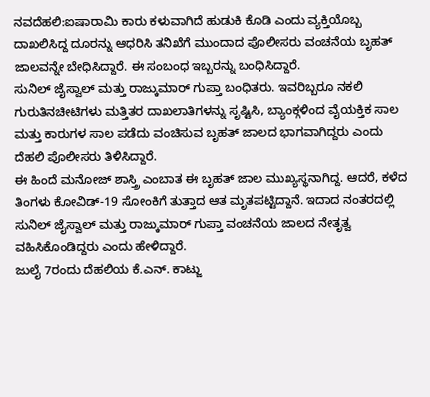ನವದೆಹಲಿ:ಐಷಾರಾಮಿ ಕಾರು ಕಳುವಾಗಿದೆ ಹುಡುಕಿ ಕೊಡಿ ಎಂದು ವ್ಯಕ್ತಿಯೊಬ್ಬ ದಾಖಲಿಸಿದ್ದ ದೂರನ್ನು ಆಧರಿಸಿ ತನಿಖೆಗೆ ಮುಂದಾದ ಪೊಲೀಸರು ವಂಚನೆಯ ಬೃಹತ್ ಜಾಲವನ್ನೇ ಬೇಧಿಸಿದ್ದಾರೆ. ಈ ಸಂಬಂಧ ಇಬ್ಬರನ್ನು ಬಂಧಿಸಿದ್ದಾರೆ.
ಸುನಿಲ್ ಜೈಸ್ವಾಲ್ ಮತ್ತು ರಾಜ್ಕುಮಾರ್ ಗುಪ್ತಾ ಬಂಧಿತರು. ಇವರಿಬ್ಬರೂ ನಕಲಿ ಗುರುತಿನಚೀಟಿಗಳು ಮತ್ತಿತರ ದಾಖಲಾತಿಗಳನ್ನು ಸೃಷ್ಟಿಸಿ, ಬ್ಯಾಂಕ್ಗಳಿಂದ ವೈಯಕ್ತಿಕ ಸಾಲ ಮತ್ತು ಕಾರುಗಳ ಸಾಲ ಪಡೆದು ವಂಚಿಸುವ ಬೃಹತ್ ಜಾಲದ ಭಾಗವಾಗಿದ್ದರು ಎಂದು ದೆಹಲಿ ಪೊಲೀಸರು ತಿಳಿಸಿದ್ದಾರೆ.
ಈ ಹಿಂದೆ ಮನೋಜ್ ಶಾಸ್ತ್ರಿ ಎಂಬಾತ ಈ ಬೃಹತ್ ಜಾಲ ಮುಖ್ಯಸ್ಥನಾಗಿದ್ದ. ಆದರೆ, ಕಳೆದ ತಿಂಗಳು ಕೋವಿಡ್-19 ಸೋಂಕಿಗೆ ತುತ್ತಾದ ಆತ ಮೃತಪಟ್ಟಿದ್ದಾನೆ. ಇದಾದ ನಂತರದಲ್ಲಿ ಸುನಿಲ್ ಜೈಸ್ವಾಲ್ ಮತ್ತು ರಾಜ್ಕುಮಾರ್ ಗುಪ್ತಾ ವಂಚನೆಯ ಜಾಲದ ನೇತೃತ್ವ ವಹಿಸಿಕೊಂಡಿದ್ದರು ಎಂದು ಹೇಳಿದ್ದಾರೆ.
ಜುಲೈ 7ರಂದು ದೆಹಲಿಯ ಕೆ.ಎನ್. ಕಾಟ್ಜು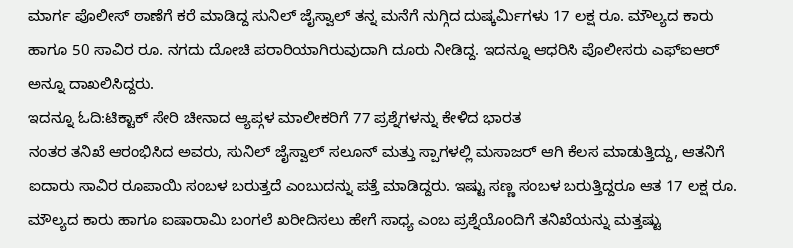ಮಾರ್ಗ ಪೊಲೀಸ್ ಠಾಣೆಗೆ ಕರೆ ಮಾಡಿದ್ದ ಸುನಿಲ್ ಜೈಸ್ವಾಲ್ ತನ್ನ ಮನೆಗೆ ನುಗ್ಗಿದ ದುಷ್ಕರ್ಮಿಗಳು 17 ಲಕ್ಷ ರೂ. ಮೌಲ್ಯದ ಕಾರು ಹಾಗೂ 50 ಸಾವಿರ ರೂ. ನಗದು ದೋಚಿ ಪರಾರಿಯಾಗಿರುವುದಾಗಿ ದೂರು ನೀಡಿದ್ದ. ಇದನ್ನೂ ಆಧರಿಸಿ ಪೊಲೀಸರು ಎಫ್ಐಆರ್ ಅನ್ನೂ ದಾಖಲಿಸಿದ್ದರು.
ಇದನ್ನೂ ಓದಿ:ಟಿಕ್ಟಾಕ್ ಸೇರಿ ಚೀನಾದ ಆ್ಯಪ್ಗಳ ಮಾಲೀಕರಿಗೆ 77 ಪ್ರಶ್ನೆಗಳನ್ನು ಕೇಳಿದ ಭಾರತ
ನಂತರ ತನಿಖೆ ಆರಂಭಿಸಿದ ಅವರು, ಸುನಿಲ್ ಜೈಸ್ವಾಲ್ ಸಲೂನ್ ಮತ್ತು ಸ್ಪಾಗಳಲ್ಲಿ ಮಸಾಜರ್ ಆಗಿ ಕೆಲಸ ಮಾಡುತ್ತಿದ್ದು, ಆತನಿಗೆ ಐದಾರು ಸಾವಿರ ರೂಪಾಯಿ ಸಂಬಳ ಬರುತ್ತದೆ ಎಂಬುದನ್ನು ಪತ್ತೆ ಮಾಡಿದ್ದರು. ಇಷ್ಟು ಸಣ್ಣ ಸಂಬಳ ಬರುತ್ತಿದ್ದರೂ ಆತ 17 ಲಕ್ಷ ರೂ. ಮೌಲ್ಯದ ಕಾರು ಹಾಗೂ ಐಷಾರಾಮಿ ಬಂಗಲೆ ಖರೀದಿಸಲು ಹೇಗೆ ಸಾಧ್ಯ ಎಂಬ ಪ್ರಶ್ನೆಯೊಂದಿಗೆ ತನಿಖೆಯನ್ನು ಮತ್ತಷ್ಟು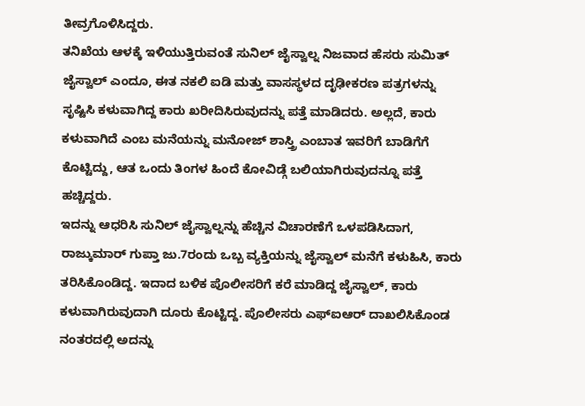ತೀವ್ರಗೊಳಿಸಿದ್ದರು.
ತನಿಖೆಯ ಆಳಕ್ಕೆ ಇಳಿಯುತ್ತಿರುವಂತೆ ಸುನಿಲ್ ಜೈಸ್ವಾಲ್ನ ನಿಜವಾದ ಹೆಸರು ಸುಮಿತ್ ಜೈಸ್ವಾಲ್ ಎಂದೂ, ಈತ ನಕಲಿ ಐಡಿ ಮತ್ತು ವಾಸಸ್ಥಳದ ದೃಢೀಕರಣ ಪತ್ರಗಳನ್ನು ಸೃಷ್ಟಿಸಿ ಕಳುವಾಗಿದ್ದ ಕಾರು ಖರೀದಿಸಿರುವುದನ್ನು ಪತ್ತೆ ಮಾಡಿದರು. ಅಲ್ಲದೆ, ಕಾರು ಕಳುವಾಗಿದೆ ಎಂಬ ಮನೆಯನ್ನು ಮನೋಜ್ ಶಾಸ್ತ್ರಿ ಎಂಬಾತ ಇವರಿಗೆ ಬಾಡಿಗೆಗೆ ಕೊಟ್ಟಿದ್ದು, ಆತ ಒಂದು ತಿಂಗಳ ಹಿಂದೆ ಕೋವಿಡ್ಗೆ ಬಲಿಯಾಗಿರುವುದನ್ನೂ ಪತ್ತೆ ಹಚ್ಚಿದ್ದರು.
ಇದನ್ನು ಆಧರಿಸಿ ಸುನಿಲ್ ಜೈಸ್ವಾಲ್ನನ್ನು ಹೆಚ್ಚಿನ ವಿಚಾರಣೆಗೆ ಒಳಪಡಿಸಿದಾಗ, ರಾಜ್ಕುಮಾರ್ ಗುಪ್ತಾ ಜು.7ರಂದು ಒಬ್ಬ ವ್ಯಕ್ತಿಯನ್ನು ಜೈಸ್ವಾಲ್ ಮನೆಗೆ ಕಳುಹಿಸಿ, ಕಾರು ತರಿಸಿಕೊಂಡಿದ್ದ. ಇದಾದ ಬಳಿಕ ಪೊಲೀಸರಿಗೆ ಕರೆ ಮಾಡಿದ್ದ ಜೈಸ್ವಾಲ್, ಕಾರು ಕಳುವಾಗಿರುವುದಾಗಿ ದೂರು ಕೊಟ್ಟಿದ್ದ. ಪೊಲೀಸರು ಎಫ್ಐಆರ್ ದಾಖಲಿಸಿಕೊಂಡ ನಂತರದಲ್ಲಿ ಅದನ್ನು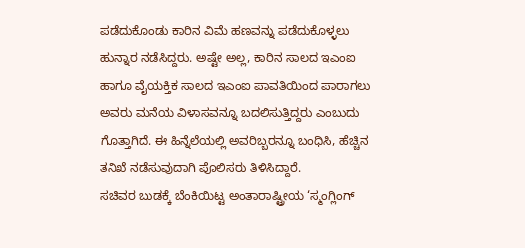ಪಡೆದುಕೊಂಡು ಕಾರಿನ ವಿಮೆ ಹಣವನ್ನು ಪಡೆದುಕೊಳ್ಳಲು ಹುನ್ನಾರ ನಡೆಸಿದ್ದರು. ಅಷ್ಟೇ ಅಲ್ಲ, ಕಾರಿನ ಸಾಲದ ಇಎಂಐ ಹಾಗೂ ವೈಯಕ್ತಿಕ ಸಾಲದ ಇಎಂಐ ಪಾವತಿಯಿಂದ ಪಾರಾಗಲು ಅವರು ಮನೆಯ ವಿಳಾಸವನ್ನೂ ಬದಲಿಸುತ್ತಿದ್ದರು ಎಂಬುದು ಗೊತ್ತಾಗಿದೆ. ಈ ಹಿನ್ನೆಲೆಯಲ್ಲಿ ಅವರಿಬ್ಬರನ್ನೂ ಬಂಧಿಸಿ, ಹೆಚ್ಚಿನ ತನಿಖೆ ನಡೆಸುವುದಾಗಿ ಪೊಲಿಸರು ತಿಳಿಸಿದ್ದಾರೆ.
ಸಚಿವರ ಬುಡಕ್ಕೆ ಬೆಂಕಿಯಿಟ್ಟ ಅಂತಾರಾಷ್ಟ್ರೀಯ ‘ಸ್ಮಂಗ್ಲಿಂಗ್‌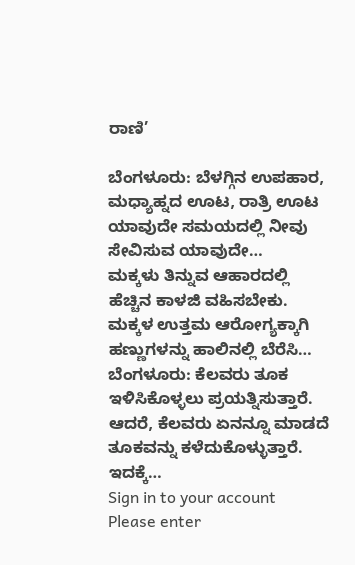ರಾಣಿ’

ಬೆಂಗಳೂರು: ಬೆಳಗ್ಗಿನ ಉಪಹಾರ, ಮಧ್ಯಾಹ್ನದ ಊಟ, ರಾತ್ರಿ ಊಟ ಯಾವುದೇ ಸಮಯದಲ್ಲಿ ನೀವು ಸೇವಿಸುವ ಯಾವುದೇ…
ಮಕ್ಕಳು ತಿನ್ನುವ ಆಹಾರದಲ್ಲಿ ಹೆಚ್ಚಿನ ಕಾಳಜಿ ವಹಿಸಬೇಕು. ಮಕ್ಕಳ ಉತ್ತಮ ಆರೋಗ್ಯಕ್ಕಾಗಿ ಹಣ್ಣುಗಳನ್ನು ಹಾಲಿನಲ್ಲಿ ಬೆರೆಸಿ…
ಬೆಂಗಳೂರು: ಕೆಲವರು ತೂಕ ಇಳಿಸಿಕೊಳ್ಳಲು ಪ್ರಯತ್ನಿಸುತ್ತಾರೆ. ಆದರೆ, ಕೆಲವರು ಏನನ್ನೂ ಮಾಡದೆ ತೂಕವನ್ನು ಕಳೆದುಕೊಳ್ಳುತ್ತಾರೆ. ಇದಕ್ಕೆ…
Sign in to your account
Please enter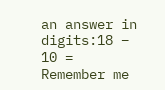an answer in digits:18 − 10 =
Remember me